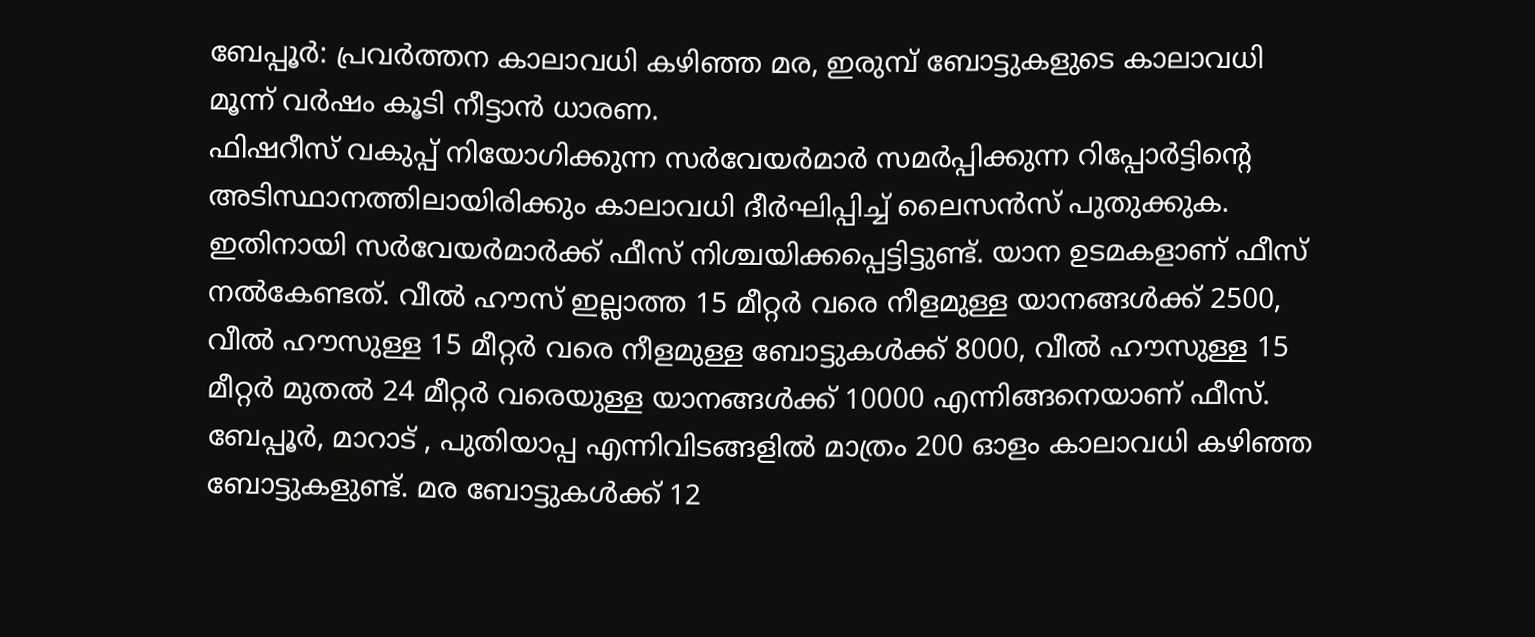ബേപ്പൂർ: പ്രവർത്തന കാലാവധി കഴിഞ്ഞ മര, ഇരുമ്പ് ബോട്ടുകളുടെ കാലാവധി മൂന്ന് വർഷം കൂടി നീട്ടാൻ ധാരണ.
ഫിഷറീസ് വകുപ്പ് നിയോഗിക്കുന്ന സർവേയർമാർ സമർപ്പിക്കുന്ന റിപ്പോർട്ടിന്റെ അടിസ്ഥാനത്തിലായിരിക്കും കാലാവധി ദീർഘിപ്പിച്ച് ലൈസൻസ് പുതുക്കുക. ഇതിനായി സർവേയർമാർക്ക് ഫീസ് നിശ്ചയിക്കപ്പെട്ടിട്ടുണ്ട്. യാന ഉടമകളാണ് ഫീസ് നൽകേണ്ടത്. വീൽ ഹൗസ് ഇല്ലാത്ത 15 മീറ്റർ വരെ നീളമുള്ള യാനങ്ങൾക്ക് 2500, വീൽ ഹൗസുള്ള 15 മീറ്റർ വരെ നീളമുള്ള ബോട്ടുകൾക്ക് 8000, വീൽ ഹൗസുള്ള 15 മീറ്റർ മുതൽ 24 മീറ്റർ വരെയുള്ള യാനങ്ങൾക്ക് 10000 എന്നിങ്ങനെയാണ് ഫീസ്. ബേപ്പൂർ, മാറാട് , പുതിയാപ്പ എന്നിവിടങ്ങളിൽ മാത്രം 200 ഓളം കാലാവധി കഴിഞ്ഞ ബോട്ടുകളുണ്ട്. മര ബോട്ടുകൾക്ക് 12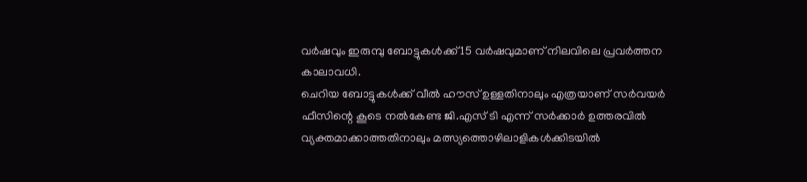വർഷവും ഇരുമ്പു ബോട്ടുകൾക്ക് 15 വർഷവുമാണ് നിലവിലെ പ്രവർത്തന കാലാവധി.
ചെറിയ ബോട്ടുകൾക്ക് വീൽ ഹൗസ് ഉള്ളതിനാലും എത്രയാണ് സർവയർ ഫീസിന്റെ കൂടെ നൽകേണ്ട ജി.എസ് ടി എന്ന് സർക്കാർ ഉത്തരവിൽ വ്യക്തമാക്കാത്തതിനാലും മത്സ്യത്തൊഴിലാളികൾക്കിടയിൽ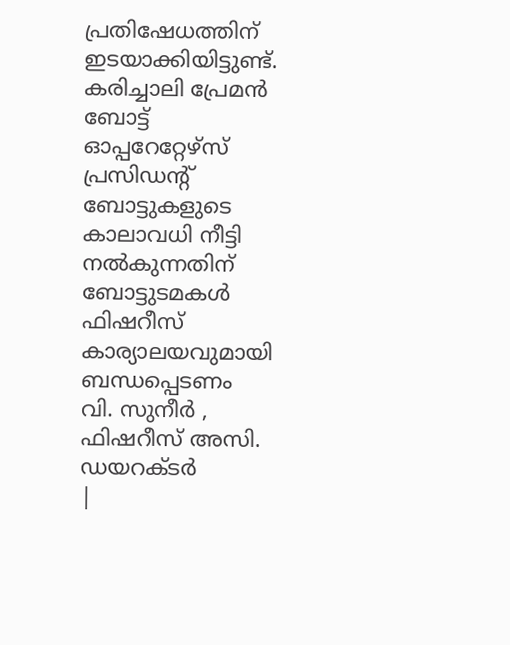പ്രതിഷേധത്തിന് ഇടയാക്കിയിട്ടുണ്ട്.
കരിച്ചാലി പ്രേമൻ
ബോട്ട് ഓപ്പറേറ്റേഴ്സ് പ്രസിഡന്റ്
ബോട്ടുകളുടെ കാലാവധി നീട്ടി നൽകുന്നതിന് ബോട്ടുടമകൾ ഫിഷറീസ് കാര്യാലയവുമായി ബന്ധപ്പെടണം
വി. സുനീർ , ഫിഷറീസ് അസി. ഡയറക്ടർ
|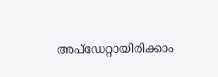അപ്ഡേറ്റായിരിക്കാം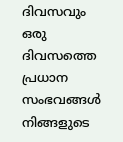ദിവസവും
ഒരു ദിവസത്തെ പ്രധാന സംഭവങ്ങൾ നിങ്ങളുടെ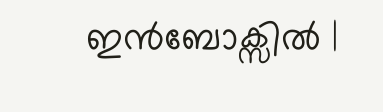ഇൻബോക്സിൽ |